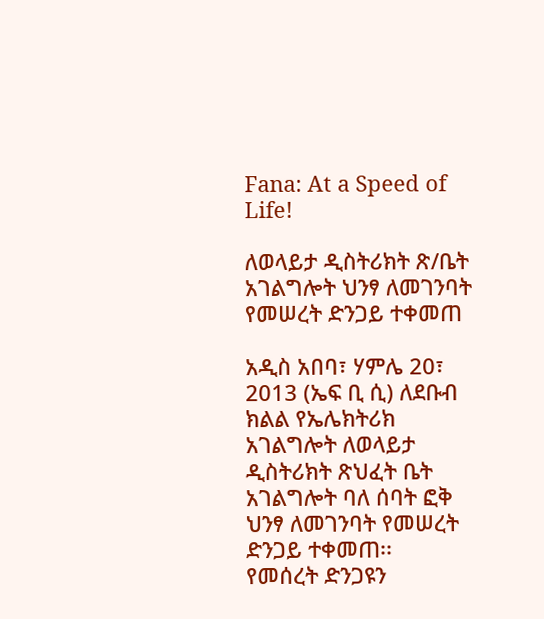Fana: At a Speed of Life!

ለወላይታ ዲስትሪክት ጽ/ቤት አገልግሎት ህንፃ ለመገንባት የመሠረት ድንጋይ ተቀመጠ

አዲስ አበባ፣ ሃምሌ 20፣ 2013 (ኤፍ ቢ ሲ) ለደቡብ ክልል የኤሌክትሪክ አገልግሎት ለወላይታ ዲስትሪክት ጽህፈት ቤት አገልግሎት ባለ ሰባት ፎቅ ህንፃ ለመገንባት የመሠረት ድንጋይ ተቀመጠ፡፡
የመሰረት ድንጋዩን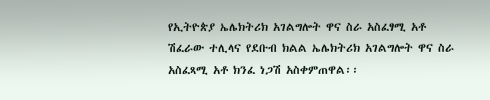የኢትዮጵያ ኤሌክትሪክ አገልግሎት ዋና ስራ አስፈፃሚ አቶ ሽፈራው ተሊላና የደቡብ ክልል ኤሌክትሪክ አገልግሎት ዋና ስራ አስፈጻሚ አቶ ክንፈ ነጋሽ አስቀምጠዋል፡፡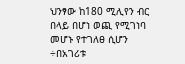ህንፃው ከ180 ሚሊየን ብር በላይ በሆነ ወጪ የሚገነባ መሆኑ የተገለፀ ሲሆን ÷በአገሪቱ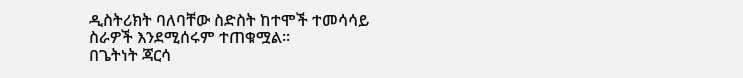ዲስትሪክት ባለባቸው ስድስት ከተሞች ተመሳሳይ ስራዎች እንደሚሰሩም ተጠቁሟል፡፡
በጌትነት ጃርሳ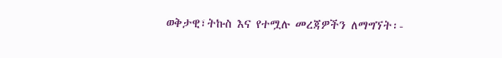ወቅታዊ፣ትኩስ እና የተሟሉ መረጃዎችን ለማግኘት፡-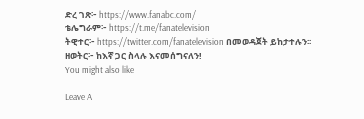ድረ ገጽ፦ https://www.fanabc.com/
ቴሌግራም፦ https://t.me/fanatelevision
ትዊተር፦ https://twitter.com/fanatelevision በመወዳጀት ይከታተሉን፡፡
ዘወትር፦ ከእኛ ጋር ስላሉ እናመሰግናለን!
You might also like

Leave A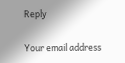Reply

Your email address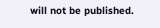will not be published.